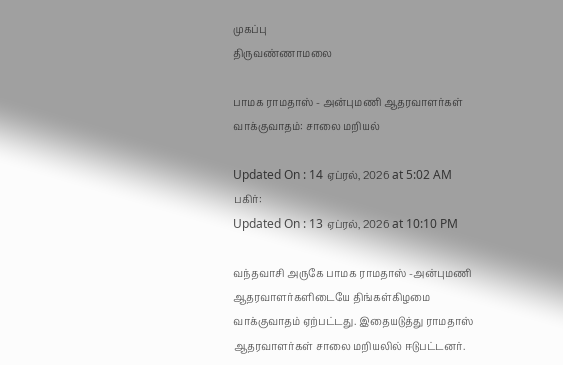முகப்பு
திருவண்ணாமலை

பாமக ராமதாஸ் - அன்புமணி ஆதரவாளர்கள் வாக்குவாதம்: சாலை மறியல்

Updated On : 14 ஏப்ரல், 2026 at 5:02 AM
பகிர்:
Updated On : 13 ஏப்ரல், 2026 at 10:10 PM

வந்தவாசி அருகே பாமக ராமதாஸ் -அன்புமணி ஆதரவாளர்களிடையே திங்கள்கிழமை வாக்குவாதம் ஏற்பட்டது. இதையடுத்து ராமதாஸ் ஆதரவாளர்கள் சாலை மறியலில் ஈடுபட்டனர்.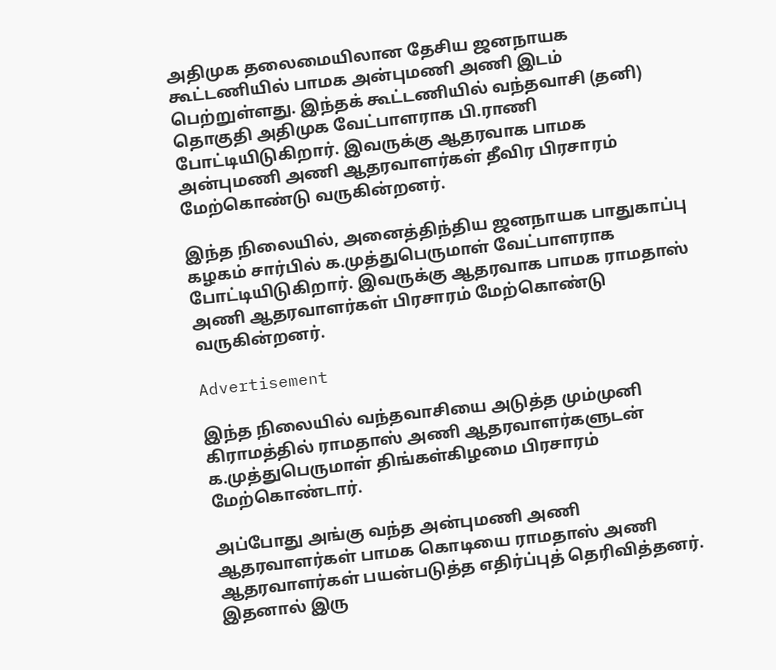அதிமுக தலைமையிலான தேசிய ஜனநாயக கூட்டணியில் பாமக அன்புமணி அணி இடம் பெற்றுள்ளது. இந்தக் கூட்டணியில் வந்தவாசி (தனி) தொகுதி அதிமுக வேட்பாளராக பி.ராணி போட்டியிடுகிறார். இவருக்கு ஆதரவாக பாமக அன்புமணி அணி ஆதரவாளர்கள் தீவிர பிரசாரம் மேற்கொண்டு வருகின்றனர்.

இந்த நிலையில், அனைத்திந்திய ஜனநாயக பாதுகாப்பு கழகம் சார்பில் க.முத்துபெருமாள் வேட்பாளராக போட்டியிடுகிறார். இவருக்கு ஆதரவாக பாமக ராமதாஸ் அணி ஆதரவாளர்கள் பிரசாரம் மேற்கொண்டு வருகின்றனர்.

Advertisement

இந்த நிலையில் வந்தவாசியை அடுத்த மும்முனி கிராமத்தில் ராமதாஸ் அணி ஆதரவாளர்களுடன் க.முத்துபெருமாள் திங்கள்கிழமை பிரசாரம் மேற்கொண்டார்.

அப்போது அங்கு வந்த அன்புமணி அணி ஆதரவாளர்கள் பாமக கொடியை ராமதாஸ் அணி ஆதரவாளர்கள் பயன்படுத்த எதிர்ப்புத் தெரிவித்தனர். இதனால் இரு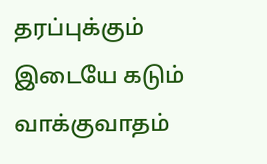தரப்புக்கும் இடையே கடும் வாக்குவாதம்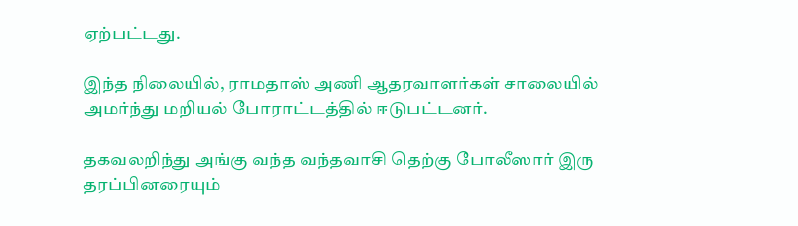ஏற்பட்டது.

இந்த நிலையில், ராமதாஸ் அணி ஆதரவாளர்கள் சாலையில் அமர்ந்து மறியல் போராட்டத்தில் ஈடுபட்டனர்.

தகவலறிந்து அங்கு வந்த வந்தவாசி தெற்கு போலீஸார் இரு தரப்பினரையும்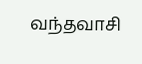வந்தவாசி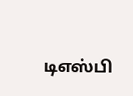டிஎஸ்பி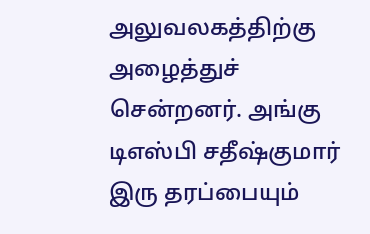அலுவலகத்திற்கு அழைத்துச் சென்றனர். அங்கு டிஎஸ்பி சதீஷ்குமார் இரு தரப்பையும்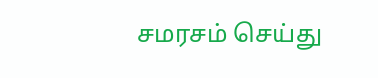சமரசம் செய்து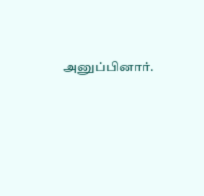அனுப்பினார்.